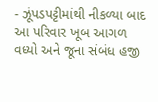- ઝૂંપડપટ્ટીમાંથી નીકળ્યા બાદ આ પરિવાર ખૂબ આગળ વધ્યો અને જૂના સંબંધ હજી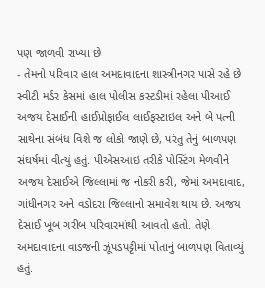પણ જાળવી રાખ્યા છે
- તેમનો પરિવાર હાલ અમદાવાદના શાસ્ત્રીનગર પાસે રહે છે
સ્વીટી મર્ડર કેસમાં હાલ પોલીસ કસ્ટડીમાં રહેલા પીઆઈ અજય દેસાઈની હાઈપ્રોફાઈલ લાઈફસ્ટાઇલ અને બે પત્ની સાથેના સંબંધ વિશે જ લોકો જાણે છે, પરંતુ તેનું બાળપણ સંઘર્ષમાં વીત્યું હતું. પીએસઆઇ તરીકે પોસ્ટિંગ મેળવીને અજય દેસાઈએ જિલ્લામાં જ નોકરી કરી, જેમાં અમદાવાદ, ગાંધીનગર અને વડોદરા જિલ્લાનો સમાવેશ થાય છે. અજય દેસાઈ ખૂબ ગરીબ પરિવારમાંથી આવતો હતો. તેણે અમદાવાદના વાડજની ઝૂંપડપટ્ટીમાં પોતાનું બાળપણ વિતાવ્યું હતું.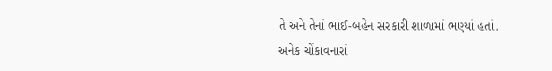તે અને તેનાં ભાઈ-બહેન સરકારી શાળામાં ભણ્યાં હતાં.
અનેક ચોંકાવનારાં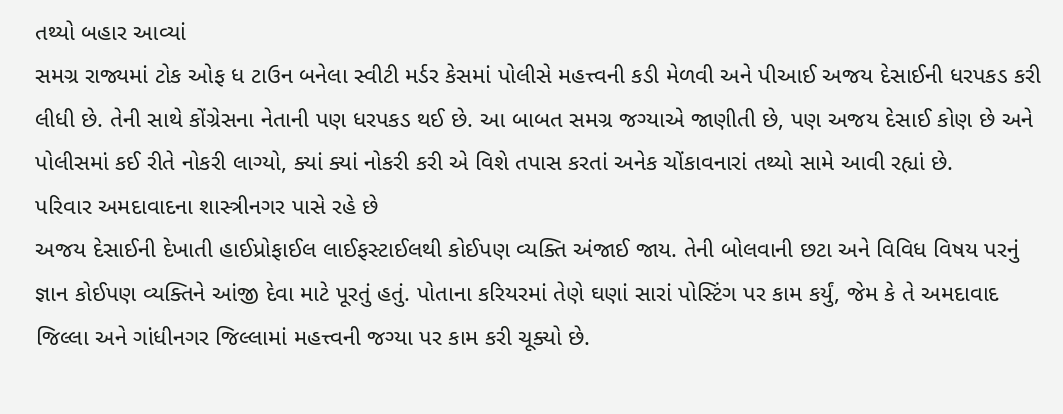તથ્યો બહાર આવ્યાં
સમગ્ર રાજ્યમાં ટોક ઓફ ધ ટાઉન બનેલા સ્વીટી મર્ડર કેસમાં પોલીસે મહત્ત્વની કડી મેળવી અને પીઆઈ અજય દેસાઈની ધરપકડ કરી લીધી છે. તેની સાથે કોંગ્રેસના નેતાની પણ ધરપકડ થઈ છે. આ બાબત સમગ્ર જગ્યાએ જાણીતી છે, પણ અજય દેસાઈ કોણ છે અને પોલીસમાં કઈ રીતે નોકરી લાગ્યો, ક્યાં ક્યાં નોકરી કરી એ વિશે તપાસ કરતાં અનેક ચોંકાવનારાં તથ્યો સામે આવી રહ્યાં છે.
પરિવાર અમદાવાદના શાસ્ત્રીનગર પાસે રહે છે
અજય દેસાઈની દેખાતી હાઈપ્રોફાઈલ લાઈફસ્ટાઈલથી કોઈપણ વ્યક્તિ અંજાઈ જાય. તેની બોલવાની છટા અને વિવિધ વિષય પરનું જ્ઞાન કોઈપણ વ્યક્તિને આંજી દેવા માટે પૂરતું હતું. પોતાના કરિયરમાં તેણે ઘણાં સારાં પોસ્ટિંગ પર કામ કર્યું, જેમ કે તે અમદાવાદ જિલ્લા અને ગાંધીનગર જિલ્લામાં મહત્ત્વની જગ્યા પર કામ કરી ચૂક્યો છે.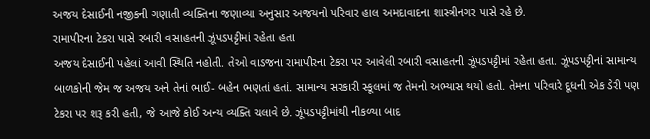અજય દેસાઈની નજીકની ગણાતી વ્યક્તિના જણાવ્યા અનુસાર અજયનો પરિવાર હાલ અમદાવાદના શાસ્ત્રીનગર પાસે રહે છે.
રામાપીરના ટેકરા પાસે રબારી વસાહતની ઝૂંપડપટ્ટીમાં રહેતા હતા
અજય દેસાઈની પહેલાં આવી સ્થિતિ નહોતી. તેઓ વાડજના રામાપીરના ટેકરા પર આવેલી રબારી વસાહતની ઝૂંપડપટ્ટીમાં રહેતા હતા. ઝૂંપડપટ્ટીનાં સામાન્ય બાળકોની જેમ જ અજય અને તેનાં ભાઈ- બહેન ભણતાં હતાં. સામાન્ય સરકારી સ્કૂલમાં જ તેમનો અભ્યાસ થયો હતો. તેમના પરિવારે દૂધની એક ડેરી પણ ટેકરા પર શરૂ કરી હતી, જે આજે કોઈ અન્ય વ્યક્તિ ચલાવે છે. ઝૂંપડપટ્ટીમાંથી નીકળ્યા બાદ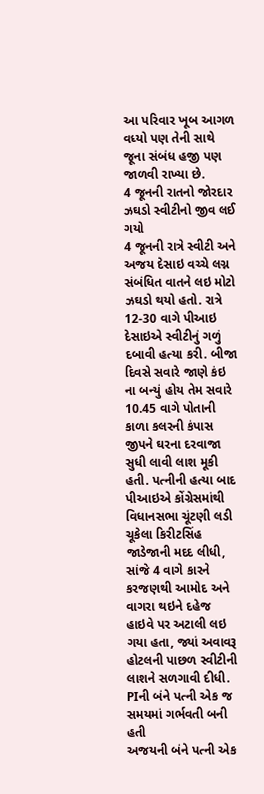આ પરિવાર ખૂબ આગળ વધ્યો પણ તેની સાથે જૂના સંબંધ હજી પણ જાળવી રાખ્યા છે.
4 જૂનની રાતનો જોરદાર ઝઘડો સ્વીટીનો જીવ લઈ ગયો
4 જૂનની રાત્રે સ્વીટી અને અજય દેસાઇ વચ્ચે લગ્ન સંબંધિત વાતને લઇ મોટો ઝઘડો થયો હતો. રાત્રે 12-30 વાગે પીઆઇ દેસાઇએ સ્વીટીનું ગળું દબાવી હત્યા કરી. બીજા દિવસે સવારે જાણે કંઇ ના બન્યું હોય તેમ સવારે 10.45 વાગે પોતાની કાળા કલરની કંપાસ જીપને ઘરના દરવાજા સુધી લાવી લાશ મૂકી હતી. પત્નીની હત્યા બાદ પીઆઇએ કોંગ્રેસમાંથી વિધાનસભા ચૂંટણી લડી ચૂકેલા કિરીટસિંહ જાડેજાની મદદ લીધી, સાંજે 4 વાગે કારને કરજણથી આમોદ અને વાગરા થઇને દહેજ હાઇવે પર અટાલી લઇ ગયા હતા, જ્યાં અવાવરૂ હોટલની પાછળ સ્વીટીની લાશને સળગાવી દીધી.
PIની બંને પત્ની એક જ સમયમાં ગર્ભવતી બની હતી
અજયની બંને પત્ની એક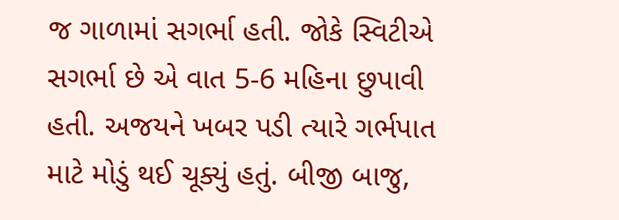જ ગાળામાં સગર્ભા હતી. જોકે સ્વિટીએ સગર્ભા છે એ વાત 5-6 મહિના છુપાવી હતી. અજયને ખબર પડી ત્યારે ગર્ભપાત માટે મોડું થઈ ચૂક્યું હતું. બીજી બાજુ,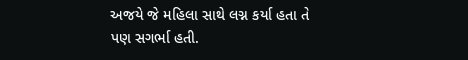અજયે જે મહિલા સાથે લગ્ન કર્યા હતા તે પણ સગર્ભા હતી.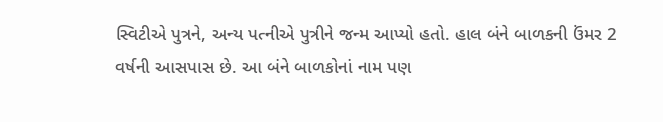સ્વિટીએ પુત્રને, અન્ય પત્નીએ પુત્રીને જન્મ આપ્યો હતો. હાલ બંને બાળકની ઉંમર 2 વર્ષની આસપાસ છે. આ બંને બાળકોનાં નામ પણ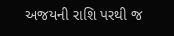અજયની રાશિ પરથી જ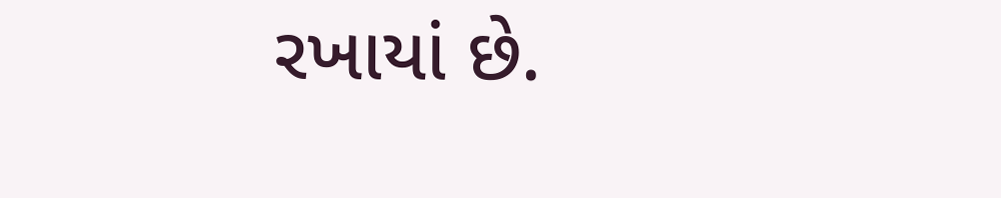રખાયાં છે.